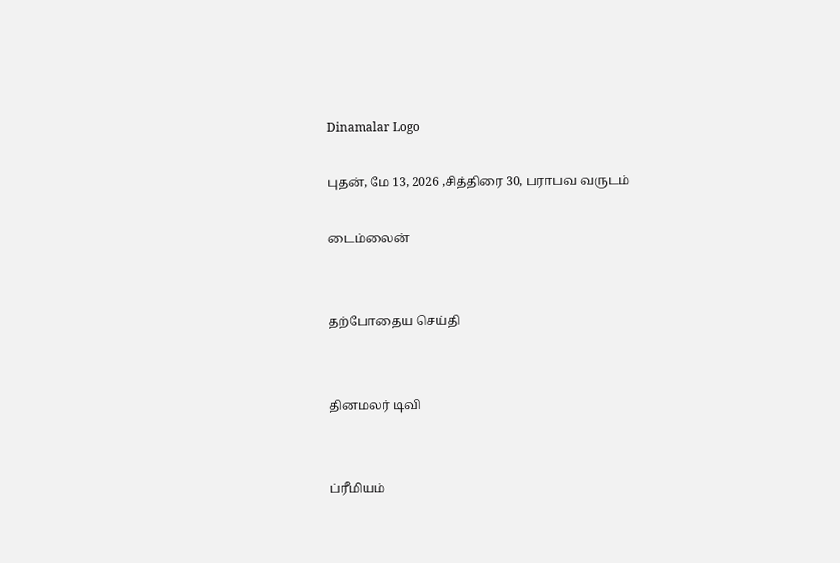Dinamalar Logo

புதன், மே 13, 2026 ,சித்திரை 30, பராபவ வருடம்

டைம்லைன்


தற்போதைய செய்தி


தினமலர் டிவி


ப்ரீமியம்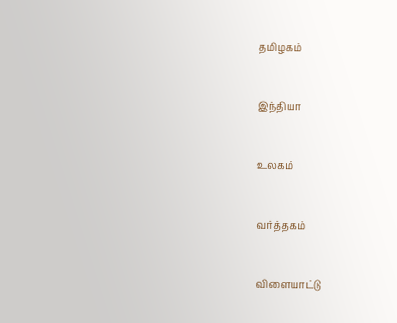தமிழகம்


இந்தியா


உலகம்


வர்த்தகம்


விளையாட்டு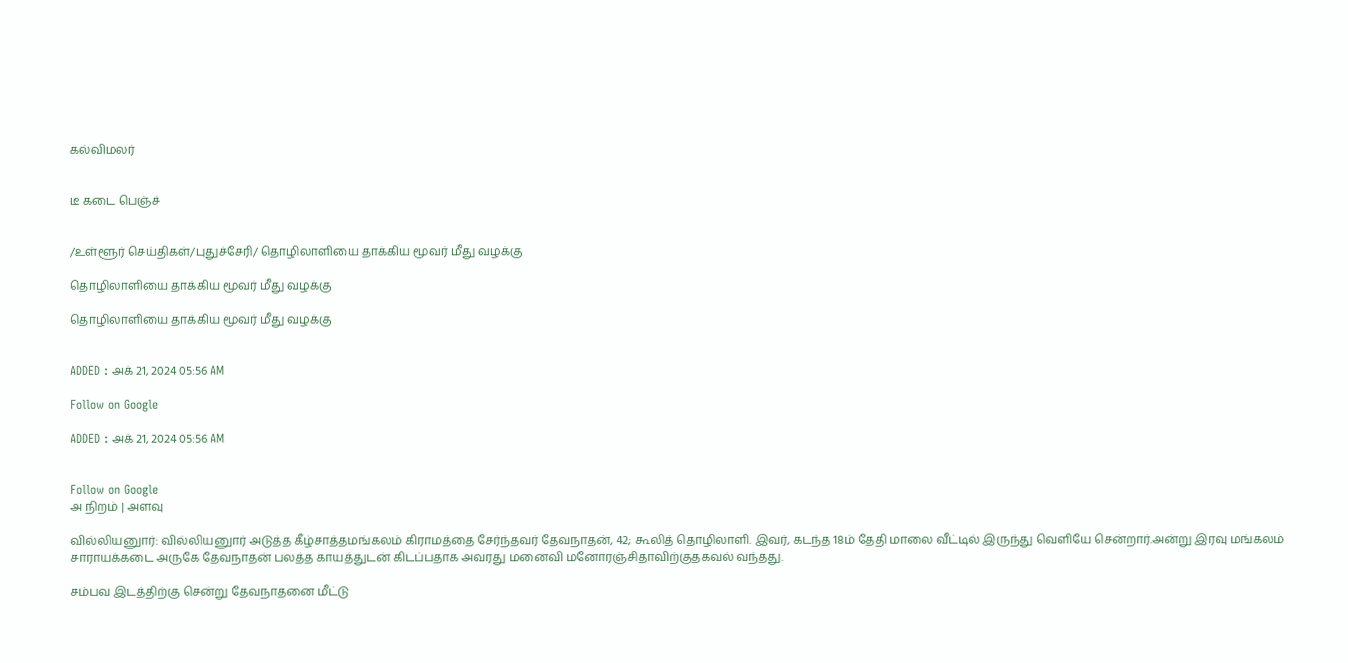கல்விமலர்


டீ கடை பெஞ்ச்


/உள்ளூர் செய்திகள்/புதுச்சேரி/ தொழிலாளியை தாக்கிய மூவர் மீது வழக்கு

தொழிலாளியை தாக்கிய மூவர் மீது வழக்கு

தொழிலாளியை தாக்கிய மூவர் மீது வழக்கு


ADDED : அக் 21, 2024 05:56 AM

Follow on Google

ADDED : அக் 21, 2024 05:56 AM


Follow on Google
அ நிறம் | அளவு

வில்லியனுார்: வில்லியனுார் அடுத்த கீழ்சாத்தமங்கலம் கிராமத்தை சேர்ந்தவர் தேவநாதன், 42; கூலித் தொழிலாளி. இவர், கடந்த 18ம் தேதி மாலை வீட்டில் இருந்து வெளியே சென்றார்.அன்று இரவு மங்கலம் சாராயக்கடை அருகே தேவநாதன் பலத்த காயத்துடன் கிடப்பதாக அவரது மனைவி மனோரஞ்சிதாவிற்குதகவல் வந்தது.

சம்பவ இடத்திற்கு சென்று தேவநாதனை மீட்டு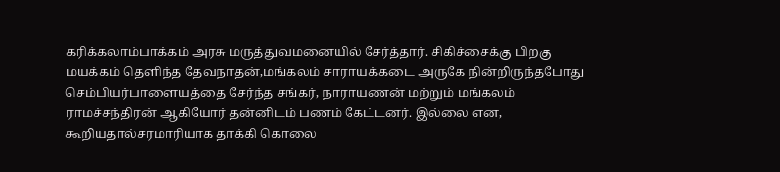கரிக்கலாம்பாக்கம் அரசு மருத்துவமனையில் சேர்த்தார். சிகிச்சைக்கு பிறகு மயக்கம் தெளிந்த தேவநாதன்,மங்கலம் சாராயக்கடை அருகே நின்றிருந்தபோது செம்பியர்பாளையத்தை சேர்ந்த சங்கர், நாராயணன் மற்றும் மங்கலம் ராமச்சந்திரன் ஆகியோர் தன்னிடம் பணம் கேட்டனர். இல்லை என, கூறியதால்சரமாரியாக தாக்கி கொலை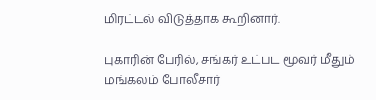மிரட்டல் விடுத்தாக கூறினார்.

புகாரின் பேரில், சங்கர் உட்பட மூவர் மீதும் மங்கலம் போலீசார்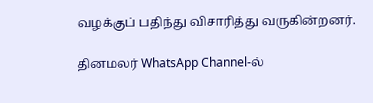வழக்குப் பதிந்து விசாரித்து வருகின்றனர்.

தினமலர் WhatsApp Channel-ல்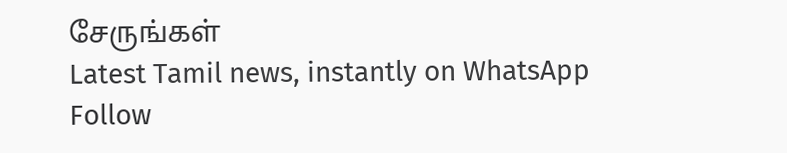சேருங்கள்
Latest Tamil news, instantly on WhatsApp
Follow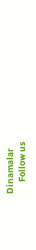Dinamalar
      Follow us